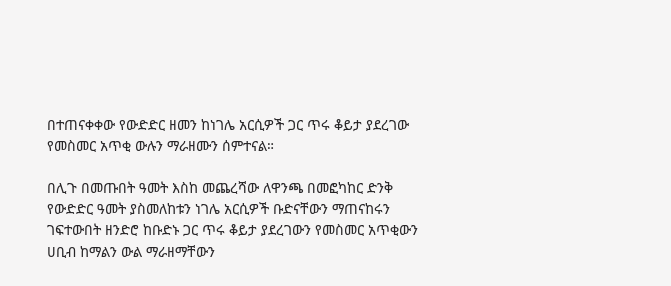በተጠናቀቀው የውድድር ዘመን ከነገሌ አርሲዎች ጋር ጥሩ ቆይታ ያደረገው የመስመር አጥቂ ውሉን ማራዘሙን ሰምተናል።

በሊጉ በመጡበት ዓመት እስከ መጨረሻው ለዋንጫ በመፎካከር ድንቅ የውድድር ዓመት ያስመለከቱን ነገሌ አርሲዎች ቡድናቸውን ማጠናከሩን ገፍተውበት ዘንድሮ ከቡድኑ ጋር ጥሩ ቆይታ ያደረገውን የመስመር አጥቂውን ሀቢብ ከማልን ውል ማራዘማቸውን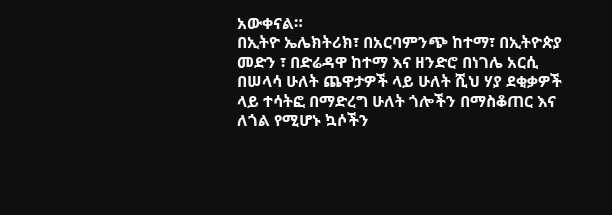አውቀናል።
በኢትዮ ኤሌክትሪክ፣ በአርባምንጭ ከተማ፣ በኢትዮጵያ መድን ፣ በድሬዳዋ ከተማ እና ዘንድሮ በነገሌ አርሲ በሠላሳ ሁለት ጨዋታዎች ላይ ሁለት ሺህ ሃያ ደቂቃዎች ላይ ተሳትፎ በማድረግ ሁለት ጎሎችን በማስቆጠር እና ለጎል የሚሆኑ ኳሶችን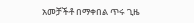አመቻችቶ በማቀበል ጥሩ ጊዜ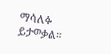ማሳለፉ ይታወቃል።